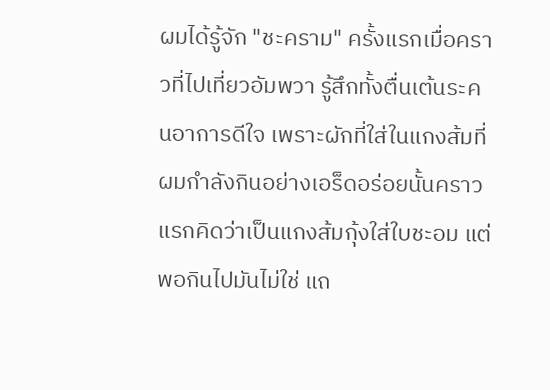ผมได้รู้จัก "ชะคราม" ครั้งแรกเมื่อคราวที่ไปเที่ยวอัมพวา รู้สึกทั้งตื่นเต้นระคนอาการดีใจ เพราะผักที่ใส่ในแกงส้มที่ผมกำลังกินอย่างเอร็ดอร่อยนั้นคราวแรกคิดว่าเป็นแกงส้มกุ้งใส่ใบชะอม แต่พอกินไปมันไม่ใช่ แถ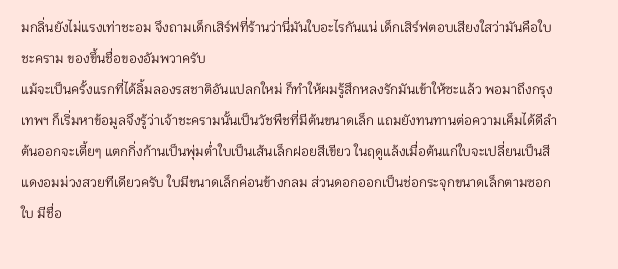มกลิ่นยังไม่แรงเท่าชะอม จึงถามเด็กเสิร์ฟที่ร้านว่านี่มันใบอะไรกันแน่ เด็กเสิร์ฟตอบเสียงใสว่ามันคือใบชะคราม ของขึ้นชื่อของอัมพวาครับ
แม้จะเป็นครั้งแรกที่ได้ลิ้มลองรสชาติอันแปลกใหม่ ก็ทำให้ผมรู้สึกหลงรักมันเข้าให้ซะแล้ว พอมาถึงกรุงเทพฯ ก็เริ่มหาข้อมูลจึงรู้ว่าเจ้าชะครามนั้นเป็นวัชพืชที่มีต้นขนาดเล็ก แถมยังทนทานต่อความเค็มได้ดีลำต้นออกจะเตี้ยๆ แตกกิ่งก้านเป็นพุ่มต่ำใบเป็นเส้นเล็กฝอยสีเขียว ในฤดูแล้งเมื่อต้นแก่ใบจะเปลี่ยนเป็นสีแดงอมม่วงสวยทีเดียวครับ ใบมีขนาดเล็กค่อนข้างกลม ส่วนดอกออกเป็นช่อกระจุกขนาดเล็กตามซอกใบ มีชื่อ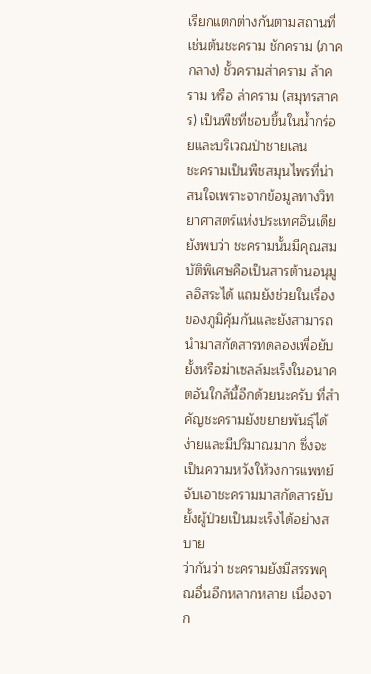เรียกแตกต่างกันตามสถานที่เช่นต้นชะคราม ชักคราม (ภาคกลาง) ชั้วครามส่าคราม ล้าคราม หรือ ล่าคราม (สมุทรสาคร) เป็นพืชที่ชอบขึ้นในน้ำกร่อยและบริเวณป่าชายเลน
ชะครามเป็นพืชสมุนไพรที่น่าสนใจเพราะจากข้อมูลทางวิทยาศาสตร์แห่งประเทศอินเดีย ยังพบว่า ชะครามนั้นมีคุณสมบัติพิเศษคือเป็นสารต้านอนุมูลอิสระได้ แถมยังช่วยในเรื่องของภูมิคุ้มกันและยังสามารถนำมาสกัดสารทดลองเพื่อยับยั้งหรือฆ่าเซลล์มะเร็งในอนาคตอันใกล้นี้อีกด้วยนะครับ ที่สำคัญชะครามยังขยายพันธุ์ได้ง่ายและมีปริมาณมาก ซึ่งจะเป็นความหวังให้วงการแพทย์จับเอาชะครามมาสกัดสารยับยั้งผู้ป่วยเป็นมะเร็งได้อย่างสบาย
ว่ากันว่า ชะครามยังมีสรรพคุณอื่นอีกหลากหลาย เนื่องจาก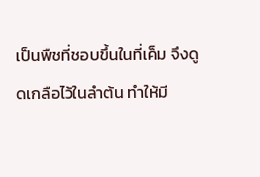เป็นพืชที่ชอบขึ้นในที่เค็ม จึงดูดเกลือไว้ในลำต้น ทำให้มี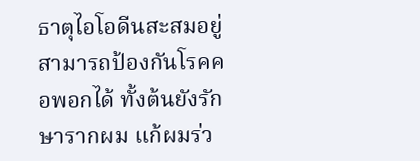ธาตุไอโอดีนสะสมอยู่ สามารถป้องกันโรคคอพอกได้ ทั้งต้นยังรักษารากผม แก้ผมร่ว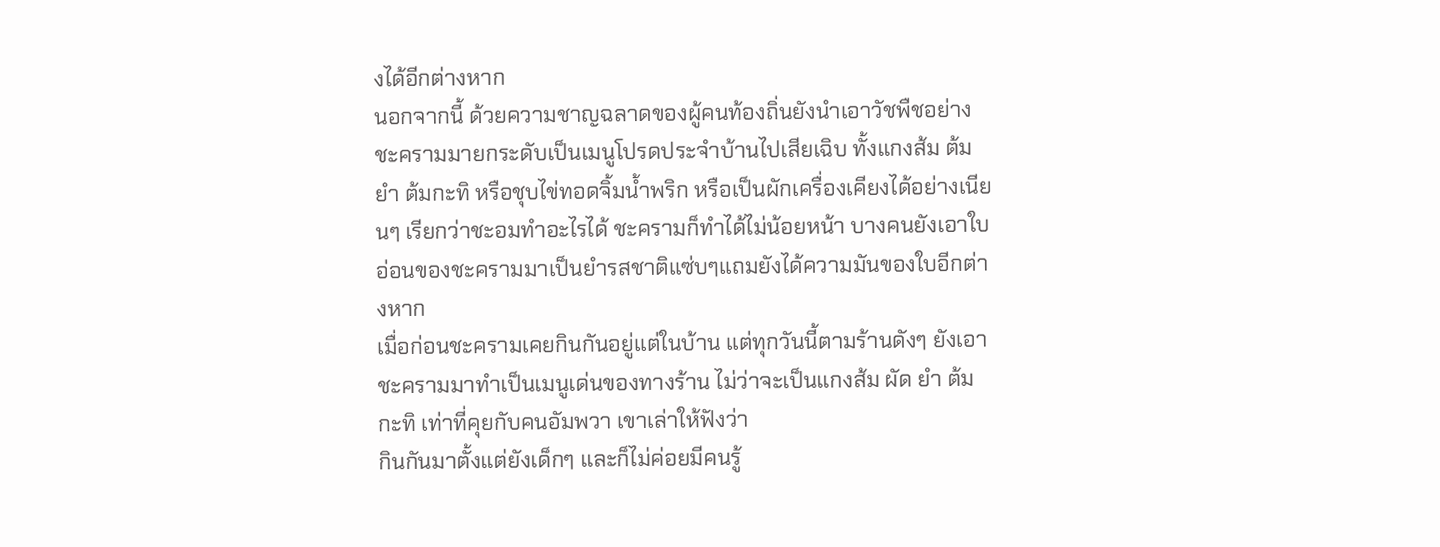งได้อีกต่างหาก
นอกจากนี้ ด้วยความชาญฉลาดของผู้คนท้องถิ่นยังนำเอาวัชพืชอย่างชะครามมายกระดับเป็นเมนูโปรดประจำบ้านไปเสียเฉิบ ทั้งแกงส้ม ต้มยำ ต้มกะทิ หรือชุบไข่ทอดจิ้มน้ำพริก หรือเป็นผักเครื่องเคียงได้อย่างเนียนๆ เรียกว่าชะอมทำอะไรได้ ชะครามก็ทำได้ไม่น้อยหน้า บางคนยังเอาใบอ่อนของชะครามมาเป็นยำรสชาติแซ่บๆแถมยังได้ความมันของใบอีกต่างหาก
เมื่อก่อนชะครามเคยกินกันอยู่แต่ในบ้าน แต่ทุกวันนี้ตามร้านดังๆ ยังเอาชะครามมาทำเป็นเมนูเด่นของทางร้าน ไม่ว่าจะเป็นแกงส้ม ผัด ยำ ต้มกะทิ เท่าที่คุยกับคนอัมพวา เขาเล่าให้ฟังว่า
กินกันมาตั้งแต่ยังเด็กๆ และก็ไม่ค่อยมีคนรู้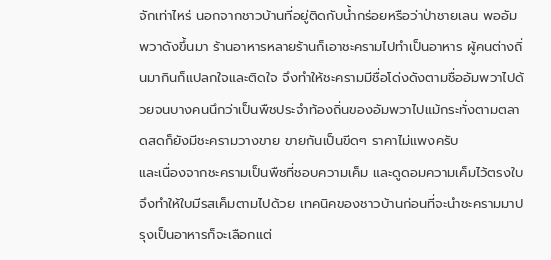จักเท่าไหร่ นอกจากชาวบ้านที่อยู่ติดกับน้ำกร่อยหรือว่าป่าชายเลน พออัมพวาดังขึ้นมา ร้านอาหารหลายร้านก็เอาชะครามไปทำเป็นอาหาร ผู้คนต่างถิ่นมากินก็แปลกใจและติดใจ จึงทำให้ชะครามมีชื่อโด่งดังตามชื่ออัมพวาไปด้วยจนบางคนนึกว่าเป็นพืชประจำท้องถิ่นของอัมพวาไปแม้กระทั่งตามตลาดสดก็ยังมีชะครามวางขาย ขายกันเป็นขีดๆ ราคาไม่แพงครับ
และเนื่องจากชะครามเป็นพืชที่ชอบความเค็ม และดูดอมความเค็มไว้ตรงใบ จึงทำให้ใบมีรสเค็มตามไปด้วย เทคนิคของชาวบ้านก่อนที่จะนำชะครามมาปรุงเป็นอาหารก็จะเลือกแต่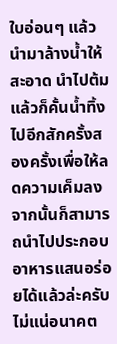ใบอ่อนๆ แล้วนำมาล้างน้ำให้สะอาด นำไปต้มแล้วก็คั้นน้ำทิ้งไปอีกสักครั้งสองครั้งเพื่อให้ลดความเค็มลงจากนั้นก็สามารถนำไปประกอบอาหารแสนอร่อยได้แล้วล่ะครับ
ไม่แน่อนาคต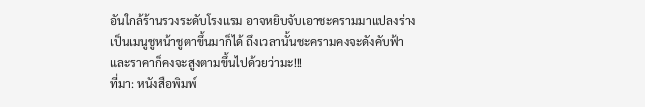อันใกล้ร้านรวงระดับโรงแรม อาจหยิบจับเอาชะครามมาแปลงร่างเป็นเมนูชูหน้าชูตาขึ้นมาก็ได้ ถึงเวลานั้นชะครามคงจะดังคับฟ้า และราคาก็คงจะสูงตามขึ้นไปด้วยว่ามะ!!!
ที่มา: หนังสือพิมพ์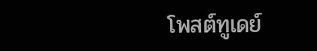โพสต์ทูเดย์